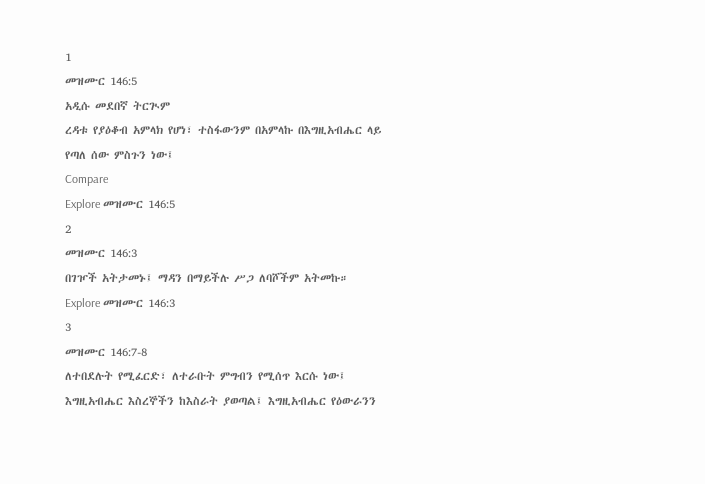1
መዝሙር 146:5
አዲሱ መደበኛ ትርጒም
ረዳቱ የያዕቆብ አምላክ የሆነ፣ ተስፋውንም በአምላኩ በእግዚአብሔር ላይ የጣለ ሰው ምስጉን ነው፤
Compare
Explore መዝሙር 146:5
2
መዝሙር 146:3
በገዦች አትታመኑ፤ ማዳን በማይችሉ ሥጋ ለባሾችም አትመኩ።
Explore መዝሙር 146:3
3
መዝሙር 146:7-8
ለተበደሉት የሚፈርድ፣ ለተራቡት ምግብን የሚሰጥ እርሱ ነው፤ እግዚአብሔር እስረኞችን ከእስራት ያወጣል፤ እግዚአብሔር የዕውራንን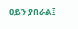ዐይን ያበራል፤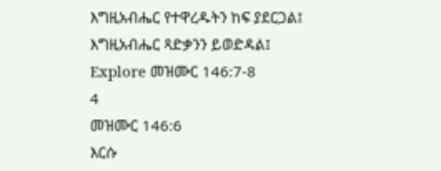እግዚአብሔር የተዋረዱትን ከፍ ያደርጋል፤ እግዚአብሔር ጻድቃንን ይወድዳል፤
Explore መዝሙር 146:7-8
4
መዝሙር 146:6
እርሱ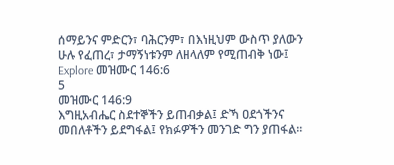ሰማይንና ምድርን፣ ባሕርንም፣ በእነዚህም ውስጥ ያለውን ሁሉ የፈጠረ፣ ታማኝነቱንም ለዘላለም የሚጠብቅ ነው፤
Explore መዝሙር 146:6
5
መዝሙር 146:9
እግዚአብሔር ስደተኞችን ይጠብቃል፤ ድኻ ዐደጎችንና መበለቶችን ይደግፋል፤ የክፉዎችን መንገድ ግን ያጠፋል።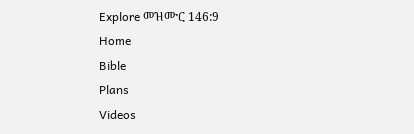Explore መዝሙር 146:9
Home
Bible
Plans
Videos